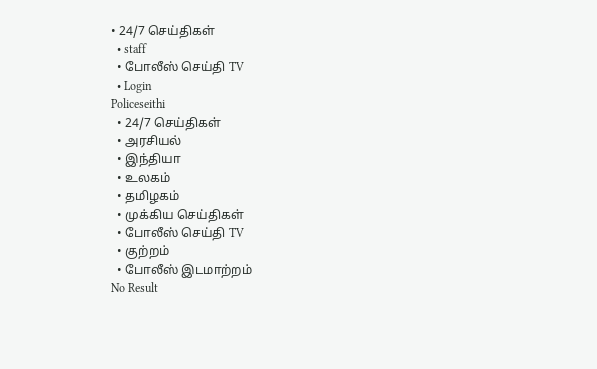• 24/7 செய்திகள்
  • staff
  • போலீஸ் செய்தி TV
  • Login
Policeseithi
  • 24/7 செய்திகள்
  • அரசியல்
  • இந்தியா
  • உலகம்
  • தமிழகம்
  • முக்கிய செய்திகள்
  • போலீஸ் செய்தி TV
  • குற்றம்
  • போலீஸ் இடமாற்றம்
No Result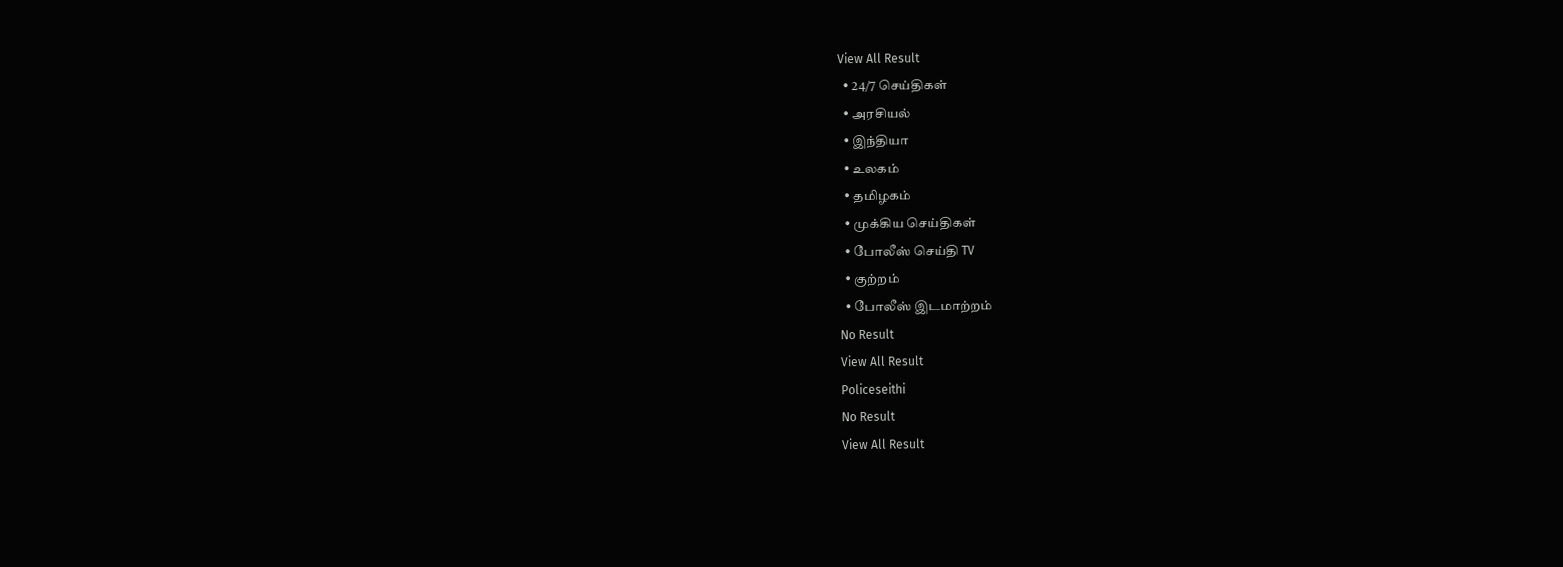View All Result
  • 24/7 செய்திகள்
  • அரசியல்
  • இந்தியா
  • உலகம்
  • தமிழகம்
  • முக்கிய செய்திகள்
  • போலீஸ் செய்தி TV
  • குற்றம்
  • போலீஸ் இடமாற்றம்
No Result
View All Result
Policeseithi
No Result
View All Result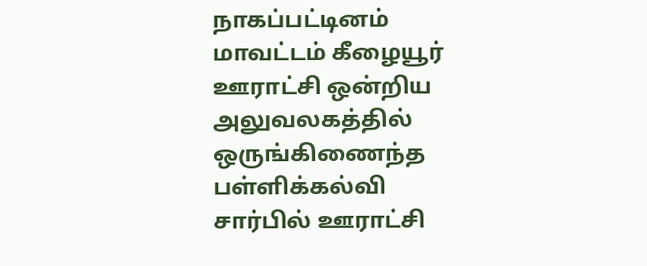நாகப்பட்டினம் மாவட்டம் கீழையூர் ஊராட்சி ஒன்றிய அலுவலகத்தில் ஒருங்கிணைந்த பள்ளிக்கல்வி சார்பில் ஊராட்சி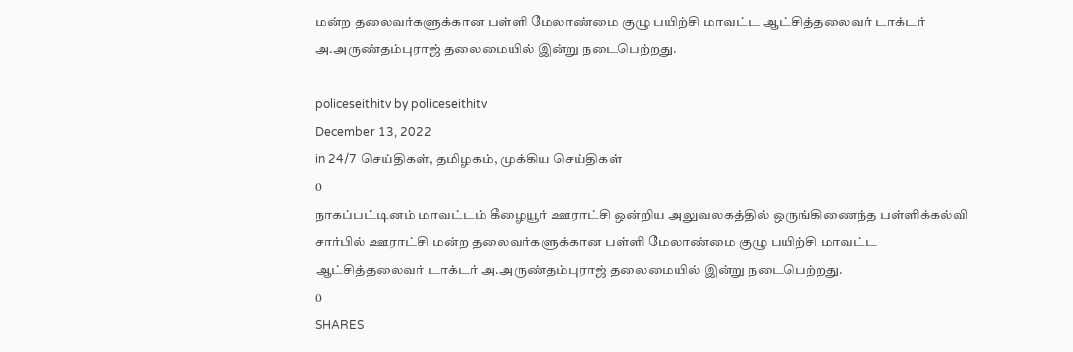மன்ற தலைவர்களுக்கான பள்ளி மேலாண்மை குழு பயிற்சி மாவட்ட ஆட்சித்தலைவர் டாக்டர் அ.அருண்தம்புராஜ் தலைமையில் இன்று நடைபெற்றது.

policeseithitv by policeseithitv
December 13, 2022
in 24/7 செய்திகள், தமிழகம், முக்கிய செய்திகள்
0
நாகப்பட்டினம் மாவட்டம் கீழையூர் ஊராட்சி ஒன்றிய அலுவலகத்தில் ஒருங்கிணைந்த பள்ளிக்கல்வி சார்பில் ஊராட்சி மன்ற தலைவர்களுக்கான பள்ளி மேலாண்மை குழு பயிற்சி மாவட்ட ஆட்சித்தலைவர் டாக்டர் அ.அருண்தம்புராஜ் தலைமையில் இன்று நடைபெற்றது.
0
SHARES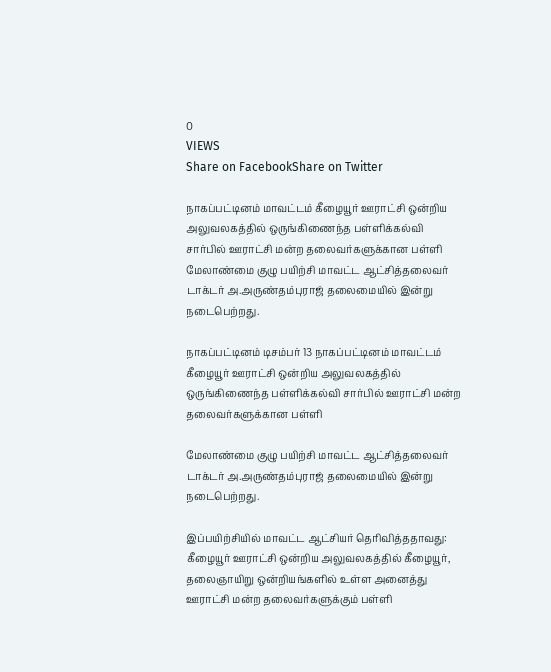0
VIEWS
Share on FacebookShare on Twitter

நாகப்பட்டினம் மாவட்டம் கீழையூர் ஊராட்சி ஒன்றிய அலுவலகத்தில் ஒருங்கிணைந்த பள்ளிக்கல்வி சார்பில் ஊராட்சி மன்ற தலைவர்களுக்கான பள்ளி மேலாண்மை குழு பயிற்சி மாவட்ட ஆட்சித்தலைவர் டாக்டர் அ.அருண்தம்புராஜ் தலைமையில் இன்று நடைபெற்றது.

நாகப்பட்டினம் டிசம்பர் 13 நாகப்பட்டினம் மாவட்டம் கீழையூர் ஊராட்சி ஒன்றிய அலுவலகத்தில் ஒருங்கிணைந்த பள்ளிக்கல்வி சார்பில் ஊராட்சி மன்ற தலைவர்களுக்கான பள்ளி

மேலாண்மை குழு பயிற்சி மாவட்ட ஆட்சித்தலைவர் டாக்டர் அ.அருண்தம்புராஜ் தலைமையில் இன்று நடைபெற்றது.

இப்பயிற்சியில் மாவட்ட ஆட்சியர் தெரிவித்ததாவது: கீழையூர் ஊராட்சி ஒன்றிய அலுவலகத்தில் கீழையூர், தலைஞாயிறு ஒன்றியங்களில் உள்ள அனைத்து ஊராட்சி மன்ற தலைவர்களுக்கும் பள்ளி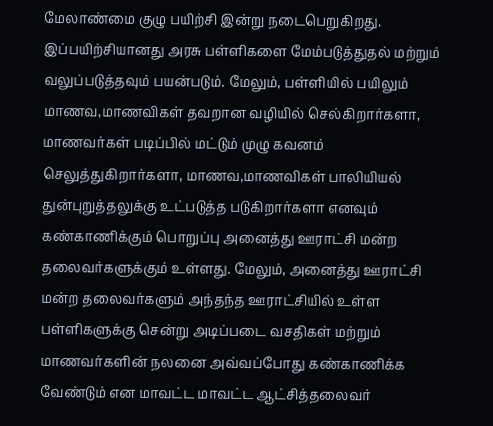மேலாண்மை குழு பயிற்சி இன்று நடைபெறுகிறது. இப்பயிற்சியானது அரசு பள்ளிகளை மேம்படுத்துதல் மற்றும் வலுப்படுத்தவும் பயன்படும். மேலும், பள்ளியில் பயிலும் மாணவ,மாணவிகள் தவறான வழியில் செல்கிறார்களா, மாணவர்கள் படிப்பில் மட்டும் முழு கவனம் செலுத்துகிறார்களா, மாணவ,மாணவிகள் பாலியியல் துன்புறுத்தலுக்கு உட்படுத்த படுகிறார்களா எனவும் கண்காணிக்கும் பொறுப்பு அனைத்து ஊராட்சி மன்ற தலைவர்களுக்கும் உள்ளது. மேலும், அனைத்து ஊராட்சி மன்ற தலைவர்களும் அந்தந்த ஊராட்சியில் உள்ள பள்ளிகளுக்கு சென்று அடிப்படை வசதிகள் மற்றும் மாணவர்களின் நலனை அவ்வப்போது கண்காணிக்க வேண்டும் என மாவட்ட மாவட்ட ஆட்சித்தலைவர்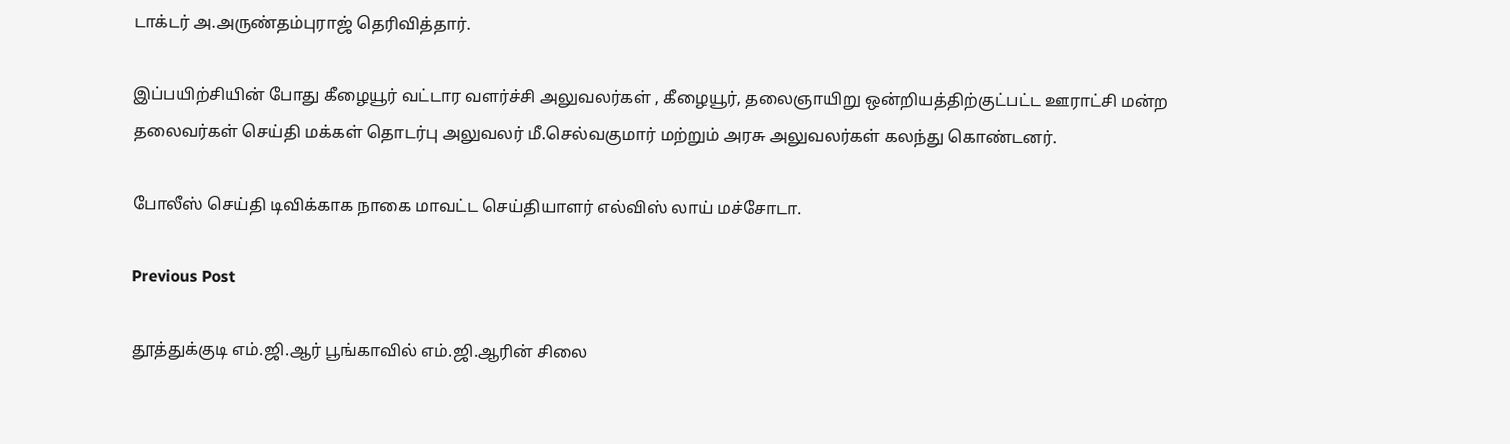டாக்டர் அ.அருண்தம்புராஜ் தெரிவித்தார்.

இப்பயிற்சியின் போது கீழையூர் வட்டார வளர்ச்சி அலுவலர்கள் , கீழையூர், தலைஞாயிறு ஒன்றியத்திற்குட்பட்ட ஊராட்சி மன்ற தலைவர்கள் செய்தி மக்கள் தொடர்பு அலுவலர் மீ.செல்வகுமார் மற்றும் அரசு அலுவலர்கள் கலந்து கொண்டனர்.

போலீஸ் செய்தி டிவிக்காக நாகை மாவட்ட செய்தியாளர் எல்விஸ் லாய் மச்சோடா.

Previous Post

தூத்துக்குடி எம்.ஜி.ஆர் பூங்காவில் எம்.ஜி.ஆரின் சிலை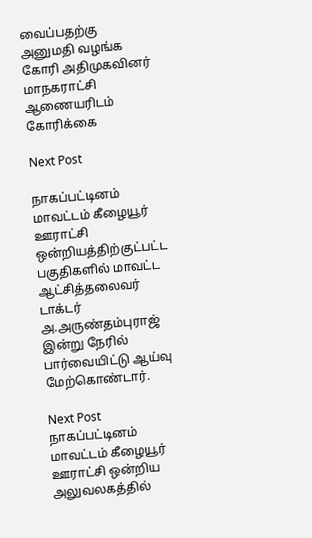வைப்பதற்கு அனுமதி வழங்க கோரி அதிமுகவினர் மாநகராட்சி ஆணையரிடம் கோரிக்கை

Next Post

நாகப்பட்டினம் மாவட்டம் கீழையூர் ஊராட்சி ஒன்றியத்திற்குட்பட்ட பகுதிகளில் மாவட்ட ஆட்சித்தலைவர் டாக்டர் அ.அருண்தம்புராஜ் இன்று நேரில் பார்வையிட்டு ஆய்வு  மேற்கொண்டார்.

Next Post
நாகப்பட்டினம் மாவட்டம் கீழையூர் ஊராட்சி ஒன்றிய அலுவலகத்தில்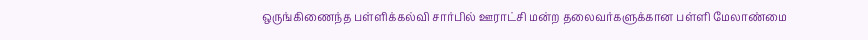ஒருங்கிணைந்த பள்ளிக்கல்வி சார்பில் ஊராட்சி மன்ற தலைவர்களுக்கான பள்ளி மேலாண்மை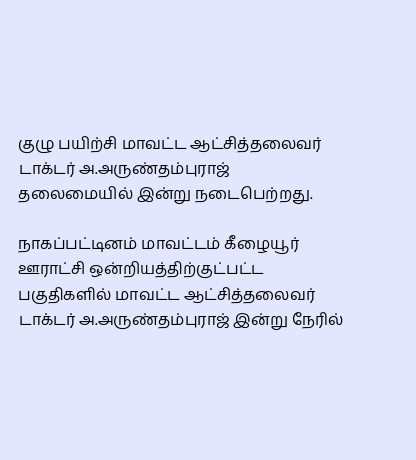குழு பயிற்சி மாவட்ட ஆட்சித்தலைவர் டாக்டர் அ.அருண்தம்புராஜ் தலைமையில் இன்று நடைபெற்றது.

நாகப்பட்டினம் மாவட்டம் கீழையூர் ஊராட்சி ஒன்றியத்திற்குட்பட்ட பகுதிகளில் மாவட்ட ஆட்சித்தலைவர் டாக்டர் அ.அருண்தம்புராஜ் இன்று நேரில்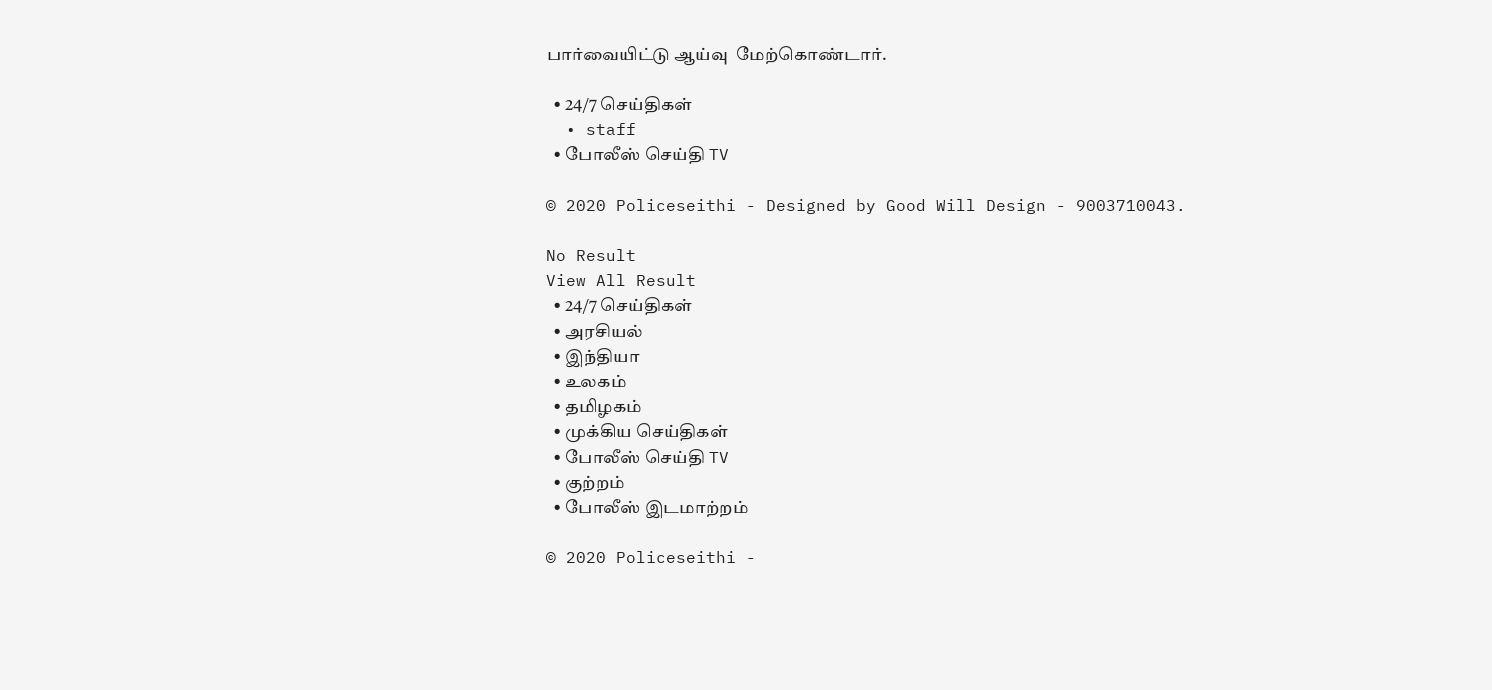பார்வையிட்டு ஆய்வு  மேற்கொண்டார்.

  • 24/7 செய்திகள்
  • staff
  • போலீஸ் செய்தி TV

© 2020 Policeseithi - Designed by Good Will Design - 9003710043.

No Result
View All Result
  • 24/7 செய்திகள்
  • அரசியல்
  • இந்தியா
  • உலகம்
  • தமிழகம்
  • முக்கிய செய்திகள்
  • போலீஸ் செய்தி TV
  • குற்றம்
  • போலீஸ் இடமாற்றம்

© 2020 Policeseithi -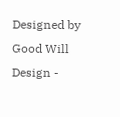Designed by Good Will Design -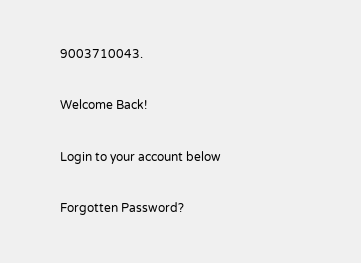9003710043.

Welcome Back!

Login to your account below

Forgotten Password?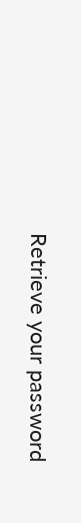Retrieve your password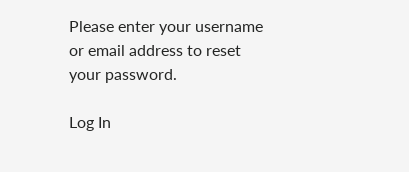Please enter your username or email address to reset your password.

Log In